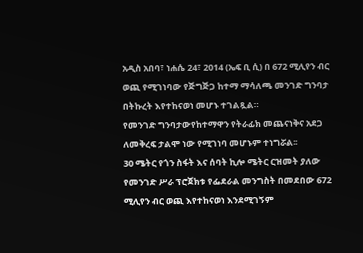አዲስ አበባ፣ ነሐሴ 24፣ 2014 (ኤፍ ቢ ሲ) በ 672 ሚሊየን ብር ወጪ የሚገነባው የጅግጅጋ ከተማ ማሳለጫ መንገድ ግንባታ በትኩረት እየተከናወነ መሆኑ ተገልጿል።
የመንገድ ግንባታውየከተማዋን የትራፊክ መጨናነቅና አደጋ ለመቅረፍ ታልሞ ነው የሚገነባ መሆኑም ተነግሯል፡፡
30 ሜትር የጎን ስፋት እና ሰባት ኪሎ ሜትር ርዝመት ያለው የመንገድ ሥራ ፕሮጀክቱ የፌደራል መንግስት በመደበው 672 ሚሊየን ብር ወጪ እየተከናወነ እንደሚገኝም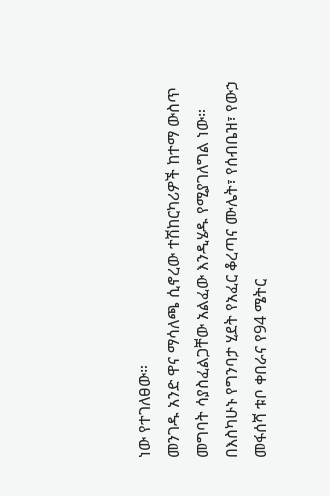ነው የተገለፀው።
መንገዱ አንድ ዋና ማሳለጫ ሲኖረው ተሽከርካሪዎች ከተማ ውስጥ መግባት ሳያስፈልጋቸው አልፈው እንዲሄዱ የሚያገለግል ነው።
በእስካሁኑ የግንባታ ሂደት የአፈር ቆረጣና ሙሌት፣ የሰብቤዝ፣ የውኃ መፋሰሻ ቱቦ ቀበራና የ94 ሜትር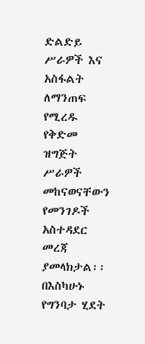ድልድይ ሥራዎች እና አስፋልት ለማንጠፍ የሚረዱ የቅድመ ዝግጅት ሥራዎች መከናወናቸውን የመንገዶች አስተዳደር መረጃ ያመላክታል፡፡
በእስካሁኑ የግንባታ ሂደት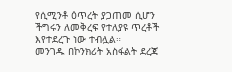የሲሚንቶ ዕጥረት ያጋጠመ ሲሆን ችግሩን ለመቅረፍ የተለያዩ ጥረቶች እየተደረጉ ነው ተብሏል።
መንገዱ በኮንክሪት አስፋልት ደረጃ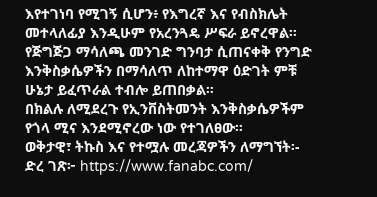እየተገነባ የሚገኝ ሲሆን፥ የእግረኛ እና የብስክሌት መተላለፊያ እንዲሁም የአረንጓዴ ሥፍራ ይኖረዋል።
የጅግጅጋ ማሳለጫ መንገድ ግንባታ ሲጠናቀቅ የንግድ እንቅስቃሴዎችን በማሳለጥ ለከተማዋ ዕድገት ምቹ ሁኔታ ይፈጥራል ተብሎ ይጠበቃል።
በክልሉ ለሚደረጉ የኢንቨስትመንት እንቅስቃሴዎችም የጎላ ሚና እንደሚኖረው ነው የተገለፀው፡፡
ወቅታዊ፣ ትኩስ እና የተሟሉ መረጃዎችን ለማግኘት፡-
ድረ ገጽ፦ https://www.fanabc.com/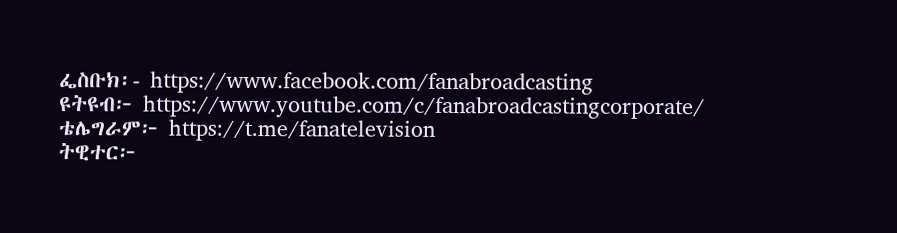ፌስቡክ፡- https://www.facebook.com/fanabroadcasting
ዩትዩብ፦ https://www.youtube.com/c/fanabroadcastingcorporate/
ቴሌግራም፦ https://t.me/fanatelevision
ትዊተር፦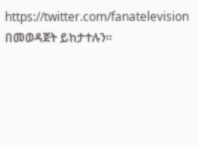https://twitter.com/fanatelevision በመወዳጀት ይከታተሉን፡፡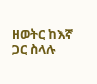ዘወትር ከእኛ ጋር ስላሉ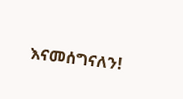እናመሰግናለን!